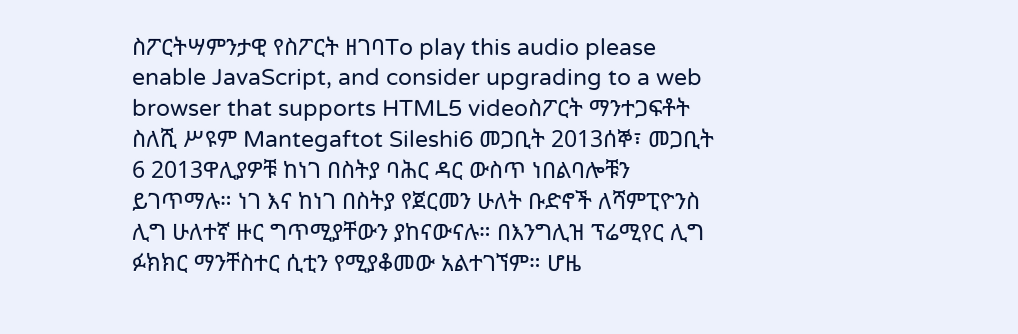ስፖርትሣምንታዊ የስፖርት ዘገባTo play this audio please enable JavaScript, and consider upgrading to a web browser that supports HTML5 videoስፖርት ማንተጋፍቶት ስለሺ ሥዩም Mantegaftot Sileshi6 መጋቢት 2013ሰኞ፣ መጋቢት 6 2013ዋሊያዎቹ ከነገ በስትያ ባሕር ዳር ውስጥ ነበልባሎቹን ይገጥማሉ። ነገ እና ከነገ በስትያ የጀርመን ሁለት ቡድኖች ለሻምፒዮንስ ሊግ ሁለተኛ ዙር ግጥሚያቸውን ያከናውናሉ። በእንግሊዝ ፕሬሚየር ሊግ ፉክክር ማንቸስተር ሲቲን የሚያቆመው አልተገኘም። ሆዜ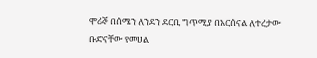ሞሪኞ በሰሜን ለንደን ደርቢ ግጥሚያ በአርሰናል ለተረታው ቡድናቸው የመሀል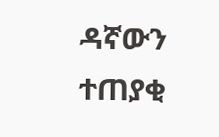ዳኛውን ተጠያቂ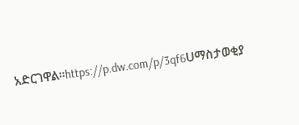አድርገዋል።https://p.dw.com/p/3qf6Uማስታወቂያ